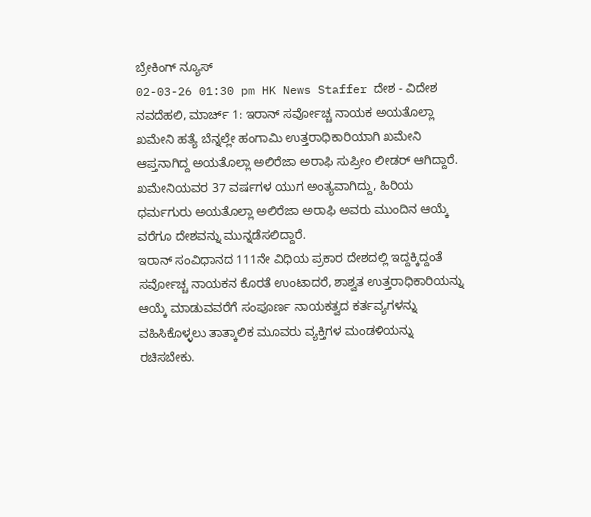ಬ್ರೇಕಿಂಗ್ ನ್ಯೂಸ್
02-03-26 01:30 pm HK News Staffer ದೇಶ - ವಿದೇಶ
ನವದೆಹಲಿ, ಮಾರ್ಚ್ 1: ಇರಾನ್ ಸರ್ವೋಚ್ಚ ನಾಯಕ ಅಯತೊಲ್ಲಾ ಖಮೇನಿ ಹತ್ಯೆ ಬೆನ್ನಲ್ಲೇ ಹಂಗಾಮಿ ಉತ್ತರಾಧಿಕಾರಿಯಾಗಿ ಖಮೇನಿ ಆಪ್ತನಾಗಿದ್ದ ಅಯತೊಲ್ಲಾ ಅಲಿರೆಜಾ ಅರಾಫಿ ಸುಪ್ರೀಂ ಲೀಡರ್ ಆಗಿದ್ದಾರೆ. ಖಮೇನಿಯವರ 37 ವರ್ಷಗಳ ಯುಗ ಅಂತ್ಯವಾಗಿದ್ದು, ಹಿರಿಯ ಧರ್ಮಗುರು ಅಯತೊಲ್ಲಾ ಅಲಿರೆಜಾ ಅರಾಫಿ ಅವರು ಮುಂದಿನ ಆಯ್ಕೆ ವರೆಗೂ ದೇಶವನ್ನು ಮುನ್ನಡೆಸಲಿದ್ದಾರೆ.
ಇರಾನ್ ಸಂವಿಧಾನದ 111ನೇ ವಿಧಿಯ ಪ್ರಕಾರ ದೇಶದಲ್ಲಿ ಇದ್ದಕ್ಕಿದ್ದಂತೆ ಸರ್ವೋಚ್ಚ ನಾಯಕನ ಕೊರತೆ ಉಂಟಾದರೆ, ಶಾಶ್ವತ ಉತ್ತರಾಧಿಕಾರಿಯನ್ನು ಆಯ್ಕೆ ಮಾಡುವವರೆಗೆ ಸಂಪೂರ್ಣ ನಾಯಕತ್ವದ ಕರ್ತವ್ಯಗಳನ್ನು ವಹಿಸಿಕೊಳ್ಳಲು ತಾತ್ಕಾಲಿಕ ಮೂವರು ವ್ಯಕ್ತಿಗಳ ಮಂಡಳಿಯನ್ನು ರಚಿಸಬೇಕು.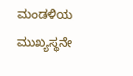ಮಂಡಳಿಯ ಮುಖ್ಯಸ್ಥನೇ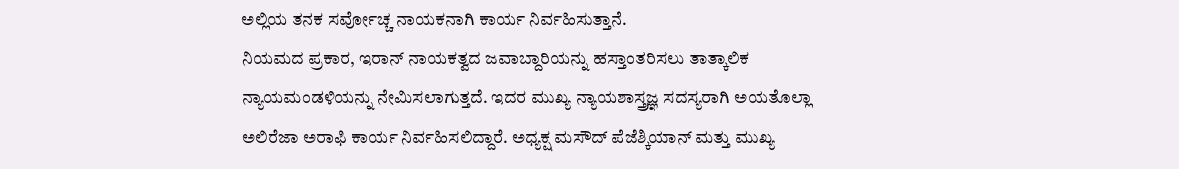ಅಲ್ಲಿಯ ತನಕ ಸರ್ವೋಚ್ಚ ನಾಯಕನಾಗಿ ಕಾರ್ಯ ನಿರ್ವಹಿಸುತ್ತಾನೆ.
ನಿಯಮದ ಪ್ರಕಾರ, ಇರಾನ್ ನಾಯಕತ್ವದ ಜವಾಬ್ದಾರಿಯನ್ನು ಹಸ್ತಾಂತರಿಸಲು ತಾತ್ಕಾಲಿಕ ನ್ಯಾಯಮಂಡಳಿಯನ್ನು ನೇಮಿಸಲಾಗುತ್ತದೆ. ಇದರ ಮುಖ್ಯ ನ್ಯಾಯಶಾಸ್ತ್ರಜ್ಞ ಸದಸ್ಯರಾಗಿ ಅಯತೊಲ್ಲಾ ಅಲಿರೆಜಾ ಅರಾಫಿ ಕಾರ್ಯ ನಿರ್ವಹಿಸಲಿದ್ದಾರೆ. ಅಧ್ಯಕ್ಷ ಮಸೌದ್ ಪೆಜೆಶ್ಕಿಯಾನ್ ಮತ್ತು ಮುಖ್ಯ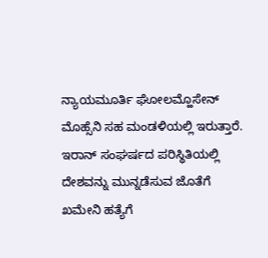ನ್ಯಾಯಮೂರ್ತಿ ಘೋಲಮ್ಹೊಸೇನ್ ಮೊಹ್ಸೆನಿ ಸಹ ಮಂಡಳಿಯಲ್ಲಿ ಇರುತ್ತಾರೆ.
ಇರಾನ್ ಸಂಘರ್ಷದ ಪರಿಸ್ಥಿತಿಯಲ್ಲಿ ದೇಶವನ್ನು ಮುನ್ನಡೆಸುವ ಜೊತೆಗೆ ಖಮೇನಿ ಹತ್ಯೆಗೆ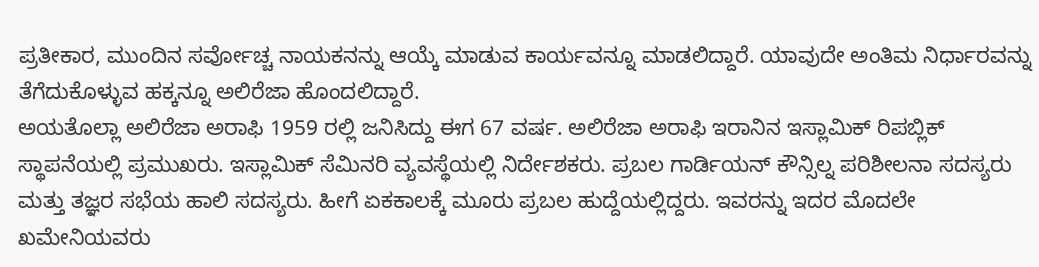ಪ್ರತೀಕಾರ, ಮುಂದಿನ ಸರ್ವೋಚ್ಚ ನಾಯಕನನ್ನು ಆಯ್ಕೆ ಮಾಡುವ ಕಾರ್ಯವನ್ನೂ ಮಾಡಲಿದ್ದಾರೆ. ಯಾವುದೇ ಅಂತಿಮ ನಿರ್ಧಾರವನ್ನು ತೆಗೆದುಕೊಳ್ಳುವ ಹಕ್ಕನ್ನೂ ಅಲಿರೆಜಾ ಹೊಂದಲಿದ್ದಾರೆ.
ಅಯತೊಲ್ಲಾ ಅಲಿರೆಜಾ ಅರಾಫಿ 1959 ರಲ್ಲಿ ಜನಿಸಿದ್ದು ಈಗ 67 ವರ್ಷ. ಅಲಿರೆಜಾ ಅರಾಫಿ ಇರಾನಿನ ಇಸ್ಲಾಮಿಕ್ ರಿಪಬ್ಲಿಕ್ ಸ್ಥಾಪನೆಯಲ್ಲಿ ಪ್ರಮುಖರು. ಇಸ್ಲಾಮಿಕ್ ಸೆಮಿನರಿ ವ್ಯವಸ್ಥೆಯಲ್ಲಿ ನಿರ್ದೇಶಕರು. ಪ್ರಬಲ ಗಾರ್ಡಿಯನ್ ಕೌನ್ಸಿಲ್ನ ಪರಿಶೀಲನಾ ಸದಸ್ಯರು ಮತ್ತು ತಜ್ಞರ ಸಭೆಯ ಹಾಲಿ ಸದಸ್ಯರು. ಹೀಗೆ ಏಕಕಾಲಕ್ಕೆ ಮೂರು ಪ್ರಬಲ ಹುದ್ದೆಯಲ್ಲಿದ್ದರು. ಇವರನ್ನು ಇದರ ಮೊದಲೇ ಖಮೇನಿಯವರು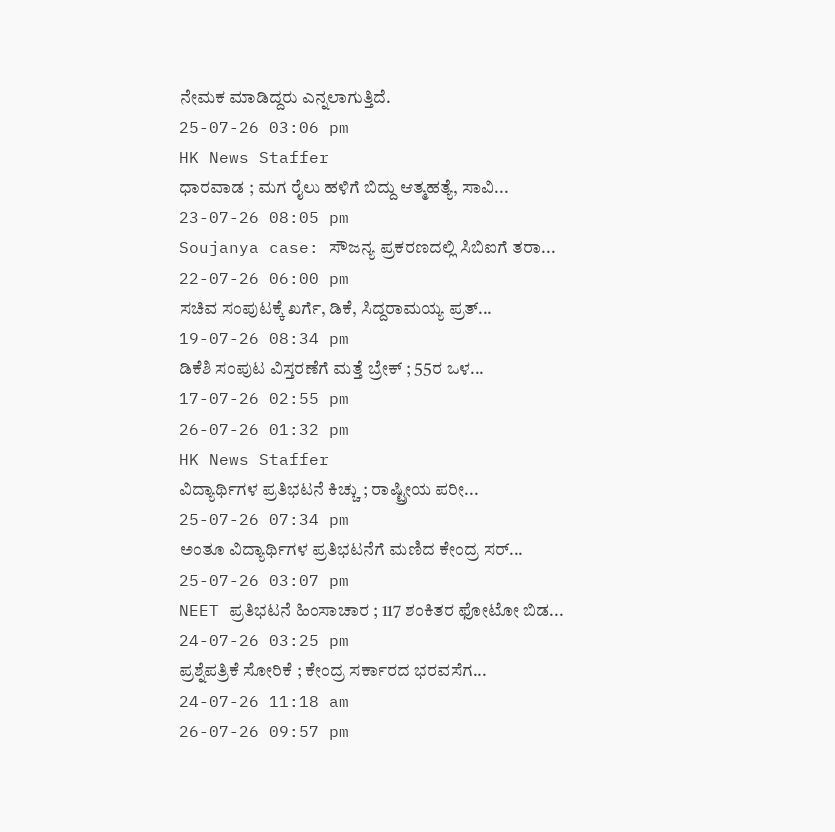ನೇಮಕ ಮಾಡಿದ್ದರು ಎನ್ನಲಾಗುತ್ತಿದೆ.
25-07-26 03:06 pm
HK News Staffer
ಧಾರವಾಡ ; ಮಗ ರೈಲು ಹಳಿಗೆ ಬಿದ್ದು ಆತ್ಮಹತ್ಯೆ, ಸಾವಿ...
23-07-26 08:05 pm
Soujanya case: ಸೌಜನ್ಯ ಪ್ರಕರಣದಲ್ಲಿ ಸಿಬಿಐಗೆ ತರಾ...
22-07-26 06:00 pm
ಸಚಿವ ಸಂಪುಟಕ್ಕೆ ಖರ್ಗೆ, ಡಿಕೆ, ಸಿದ್ದರಾಮಯ್ಯ ಪ್ರತ್...
19-07-26 08:34 pm
ಡಿಕೆಶಿ ಸಂಪುಟ ವಿಸ್ತರಣೆಗೆ ಮತ್ತೆ ಬ್ರೇಕ್ ; 55ರ ಒಳ...
17-07-26 02:55 pm
26-07-26 01:32 pm
HK News Staffer
ವಿದ್ಯಾರ್ಥಿಗಳ ಪ್ರತಿಭಟನೆ ಕಿಚ್ಚು ; ರಾಷ್ಟ್ರೀಯ ಪರೀ...
25-07-26 07:34 pm
ಅಂತೂ ವಿದ್ಯಾರ್ಥಿಗಳ ಪ್ರತಿಭಟನೆಗೆ ಮಣಿದ ಕೇಂದ್ರ ಸರ್...
25-07-26 03:07 pm
NEET ಪ್ರತಿಭಟನೆ ಹಿಂಸಾಚಾರ ; 117 ಶಂಕಿತರ ಫೋಟೋ ಬಿಡ...
24-07-26 03:25 pm
ಪ್ರಶ್ನೆಪತ್ರಿಕೆ ಸೋರಿಕೆ ; ಕೇಂದ್ರ ಸರ್ಕಾರದ ಭರವಸೆಗ...
24-07-26 11:18 am
26-07-26 09:57 pm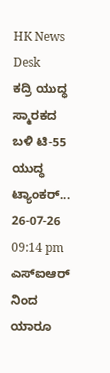HK News Desk
ಕದ್ರಿ ಯುದ್ಧ ಸ್ಮಾರಕದ ಬಳಿ ಟಿ-55 ಯುದ್ಧ ಟ್ಯಾಂಕರ್...
26-07-26 09:14 pm
ಎಸ್ಐಆರ್ ನಿಂದ ಯಾರೂ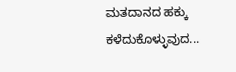ಮತದಾನದ ಹಕ್ಕು ಕಳೆದುಕೊಳ್ಳುವುದ...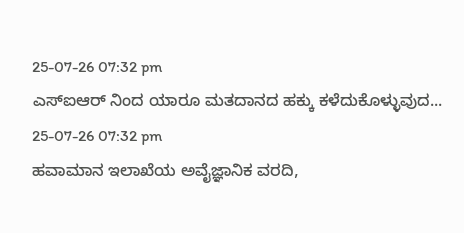25-07-26 07:32 pm
ಎಸ್ಐಆರ್ ನಿಂದ ಯಾರೂ ಮತದಾನದ ಹಕ್ಕು ಕಳೆದುಕೊಳ್ಳುವುದ...
25-07-26 07:32 pm
ಹವಾಮಾನ ಇಲಾಖೆಯ ಅವೈಜ್ಞಾನಿಕ ವರದಿ,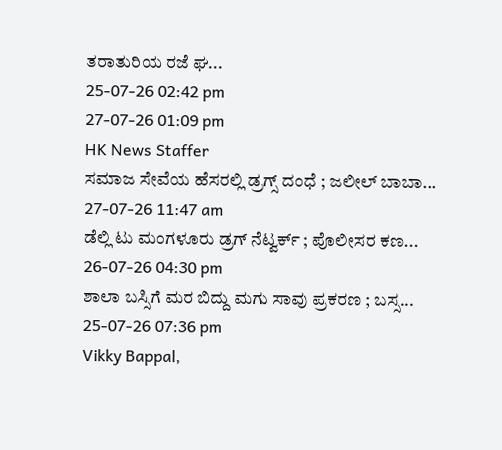ತರಾತುರಿಯ ರಜೆ ಘ...
25-07-26 02:42 pm
27-07-26 01:09 pm
HK News Staffer
ಸಮಾಜ ಸೇವೆಯ ಹೆಸರಲ್ಲಿ ಡ್ರಗ್ಸ್ ದಂಧೆ ; ಜಲೀಲ್ ಬಾಬಾ...
27-07-26 11:47 am
ಡೆಲ್ಲಿ ಟು ಮಂಗಳೂರು ಡ್ರಗ್ ನೆಟ್ವರ್ಕ್ ; ಪೊಲೀಸರ ಕಣ...
26-07-26 04:30 pm
ಶಾಲಾ ಬಸ್ಸಿಗೆ ಮರ ಬಿದ್ದು ಮಗು ಸಾವು ಪ್ರಕರಣ ; ಬಸ್ಸ...
25-07-26 07:36 pm
Vikky Bappal,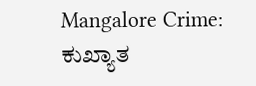Mangalore Crime: ಕುಖ್ಯಾತ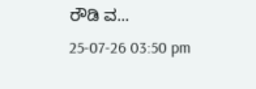ರೌಡಿ ವ...
25-07-26 03:50 pm